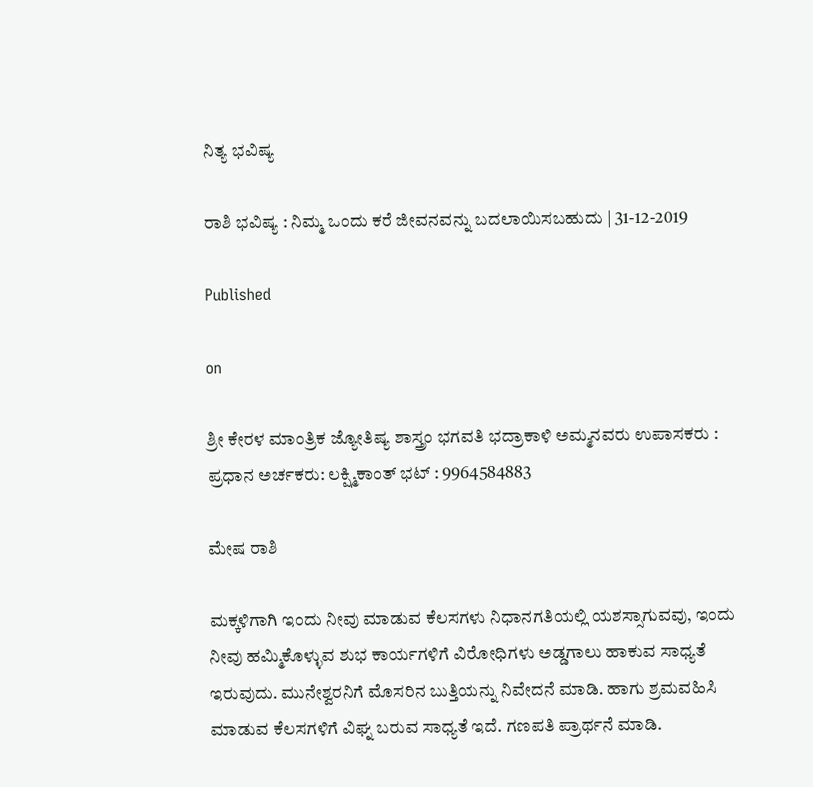ನಿತ್ಯ ಭವಿಷ್ಯ

ರಾಶಿ ಭವಿಷ್ಯ : ನಿಮ್ಮ ಒಂದು ಕರೆ ಜೀವನವನ್ನು ಬದಲಾಯಿಸಬಹುದು | 31-12-2019

Published

on

ಶ್ರೀ ಕೇರಳ ಮಾಂತ್ರಿಕ ಜ್ಯೋತಿಷ್ಯ ಶಾಸ್ತ್ರಂ ಭಗವತಿ ಭದ್ರಾಕಾಳಿ ಅಮ್ಮನವರು ಉಪಾಸಕರು : ಪ್ರಧಾನ ಅರ್ಚಕರು: ಲಕ್ಷ್ಮಿಕಾಂತ್ ಭಟ್ : 9964584883

ಮೇಷ ರಾಶಿ

ಮಕ್ಕಳಿಗಾಗಿ ಇಂದು ನೀವು ಮಾಡುವ ಕೆಲಸಗಳು ನಿಧಾನಗತಿಯಲ್ಲಿ ಯಶಸ್ಸಾಗುವವು, ಇಂದು ನೀವು ಹಮ್ಮಿಕೊಳ್ಳುವ ಶುಭ ಕಾರ್ಯಗಳಿಗೆ ವಿರೋಧಿಗಳು ಅಡ್ಡಗಾಲು ಹಾಕುವ ಸಾಧ್ಯತೆ ಇರುವುದು. ಮುನೇಶ್ವರನಿಗೆ ಮೊಸರಿನ ಬುತ್ತಿಯನ್ನು ನಿವೇದನೆ ಮಾಡಿ. ಹಾಗು ಶ್ರಮವಹಿಸಿ ಮಾಡುವ ಕೆಲಸಗಳಿಗೆ ವಿಘ್ನ ಬರುವ ಸಾಧ್ಯತೆ ಇದೆ. ಗಣಪತಿ ಪ್ರಾರ್ಥನೆ ಮಾಡಿ.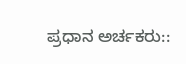ಪ್ರಧಾನ ಅರ್ಚಕರು::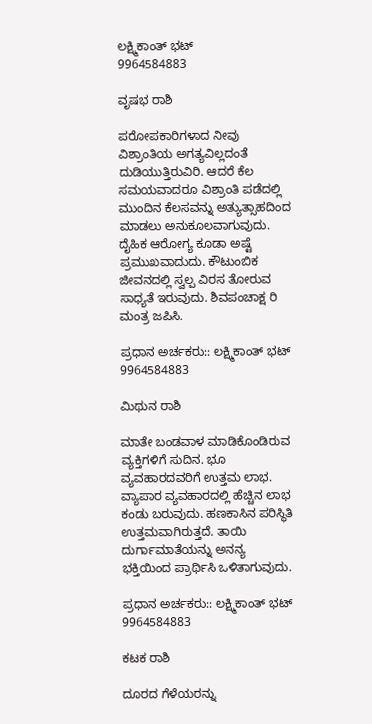ಲಕ್ಷ್ಮಿಕಾಂತ್ ಭಟ್
9964584883

ವೃಷಭ ರಾಶಿ

ಪರೋಪಕಾರಿಗಳಾದ ನೀವು ವಿಶ್ರಾಂತಿಯ ಅಗತ್ಯವಿಲ್ಲದಂತೆ ದುಡಿಯುತ್ತಿರುವಿರಿ. ಆದರೆ ಕೆಲ ಸಮಯವಾದರೂ ವಿಶ್ರಾಂತಿ ಪಡೆದಲ್ಲಿ ಮುಂದಿನ ಕೆಲಸವನ್ನು ಅತ್ಯುತ್ಸಾಹದಿಂದ ಮಾಡಲು ಅನುಕೂಲವಾಗುವುದು. ದೈಹಿಕ ಆರೋಗ್ಯ ಕೂಡಾ ಅಷ್ಟೆ ಪ್ರಮುಖವಾದುದು. ಕೌಟುಂಬಿಕ ಜೀವನದಲ್ಲಿ ಸ್ವಲ್ಪ ವಿರಸ ತೋರುವ ಸಾಧ್ಯತೆ ಇರುವುದು. ಶಿವಪಂಚಾಕ್ಷ ರಿ ಮಂತ್ರ ಜಪಿಸಿ.

ಪ್ರಧಾನ ಅರ್ಚಕರು:: ಲಕ್ಷ್ಮಿಕಾಂತ್ ಭಟ್
9964584883

ಮಿಥುನ ರಾಶಿ

ಮಾತೇ ಬಂಡವಾಳ ಮಾಡಿಕೊಂಡಿರುವ ವ್ಯಕ್ತಿಗಳಿಗೆ ಸುದಿನ. ಭೂ ವ್ಯವಹಾರದವರಿಗೆ ಉತ್ತಮ ಲಾಭ. ವ್ಯಾಪಾರ ವ್ಯವಹಾರದಲ್ಲಿ ಹೆಚ್ಚಿನ ಲಾಭ ಕಂಡು ಬರುವುದು. ಹಣಕಾಸಿನ ಪರಿಸ್ಥಿತಿ ಉತ್ತಮವಾಗಿರುತ್ತದೆ. ತಾಯಿ ದುರ್ಗಾಮಾತೆಯನ್ನು ಅನನ್ಯ ಭಕ್ತಿಯಿಂದ ಪ್ರಾರ್ಥಿಸಿ ಒಳಿತಾಗುವುದು.

ಪ್ರಧಾನ ಅರ್ಚಕರು:: ಲಕ್ಷ್ಮಿಕಾಂತ್ ಭಟ್
9964584883

ಕಟಕ ರಾಶಿ

ದೂರದ ಗೆಳೆಯರನ್ನು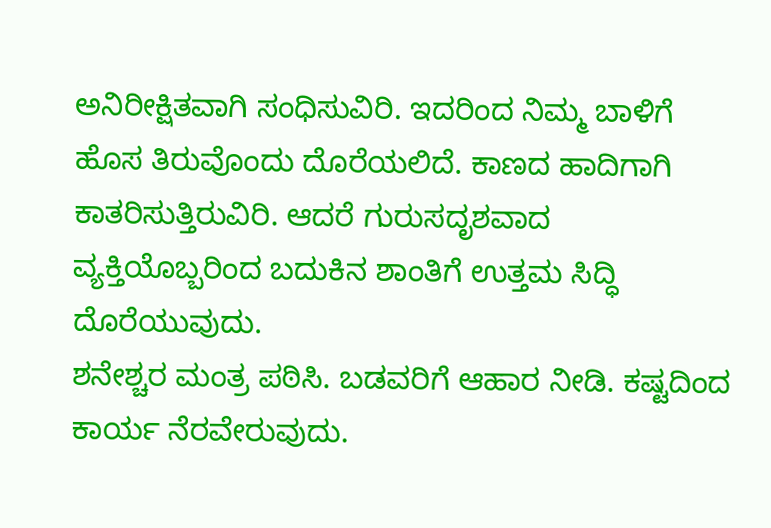ಅನಿರೀಕ್ಷಿತವಾಗಿ ಸಂಧಿಸುವಿರಿ. ಇದರಿಂದ ನಿಮ್ಮ ಬಾಳಿಗೆ ಹೊಸ ತಿರುವೊಂದು ದೊರೆಯಲಿದೆ. ಕಾಣದ ಹಾದಿಗಾಗಿ ಕಾತರಿಸುತ್ತಿರುವಿರಿ. ಆದರೆ ಗುರುಸದೃಶವಾದ ವ್ಯಕ್ತಿಯೊಬ್ಬರಿಂದ ಬದುಕಿನ ಶಾಂತಿಗೆ ಉತ್ತಮ ಸಿದ್ಧಿ ದೊರೆಯುವುದು.
ಶನೇಶ್ಚರ ಮಂತ್ರ ಪಠಿಸಿ. ಬಡವರಿಗೆ ಆಹಾರ ನೀಡಿ. ಕಷ್ಟದಿಂದ ಕಾರ್ಯ ನೆರವೇರುವುದು.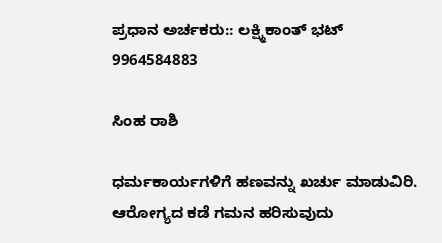ಪ್ರಧಾನ ಅರ್ಚಕರು:: ಲಕ್ಷ್ಮಿಕಾಂತ್ ಭಟ್
9964584883

ಸಿಂಹ ರಾಶಿ

ಧರ್ಮಕಾರ್ಯಗಳಿಗೆ ಹಣವನ್ನು ಖರ್ಚು ಮಾಡುವಿರಿ. ಆರೋಗ್ಯದ ಕಡೆ ಗಮನ ಹರಿಸುವುದು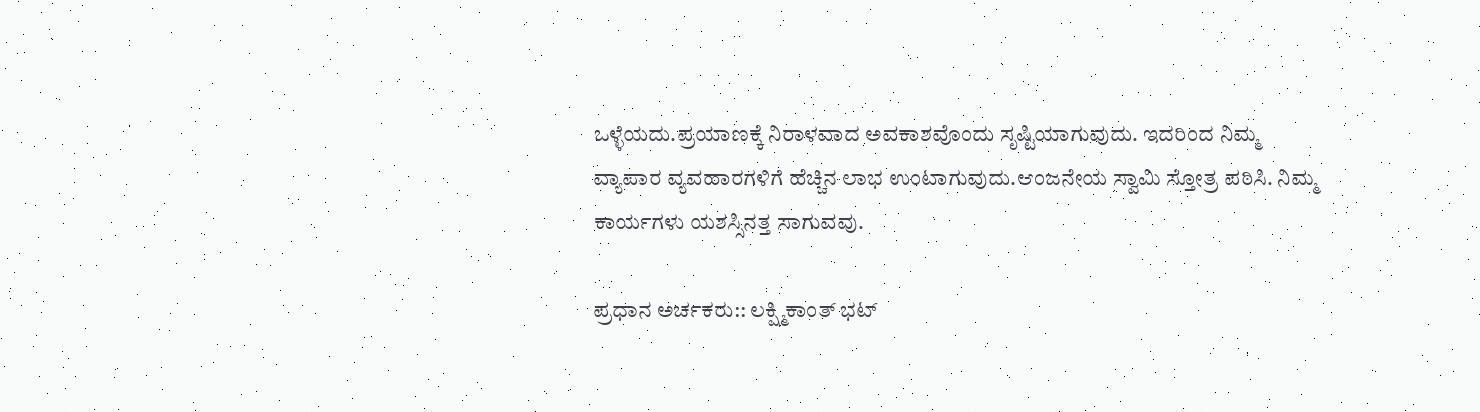ಒಳ್ಳೆಯದು.ಪ್ರಯಾಣಕ್ಕೆ ನಿರಾಳವಾದ ಅವಕಾಶವೊಂದು ಸೃಷ್ಟಿಯಾಗುವುದು. ಇದರಿಂದ ನಿಮ್ಮ ವ್ಯಾಪಾರ ವ್ಯವಹಾರಗಳಿಗೆ ಹೆಚ್ಚಿನ ಲಾಭ ಉಂಟಾಗುವುದು.ಆಂಜನೇಯ ಸ್ವಾಮಿ ಸ್ತೋತ್ರ ಪಠಿಸಿ. ನಿಮ್ಮ ಕಾರ್ಯಗಳು ಯಶಸ್ಸಿನತ್ತ ಸಾಗುವವು.

ಪ್ರಧಾನ ಅರ್ಚಕರು:: ಲಕ್ಷ್ಮಿಕಾಂತ್ ಭಟ್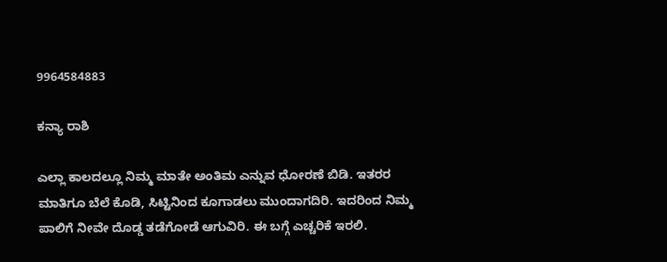9964584883

ಕನ್ಯಾ ರಾಶಿ

ಎಲ್ಲಾ ಕಾಲದಲ್ಲೂ ನಿಮ್ಮ ಮಾತೇ ಅಂತಿಮ ಎನ್ನುವ ಧೋರಣೆ ಬಿಡಿ. ಇತರರ ಮಾತಿಗೂ ಬೆಲೆ ಕೊಡಿ, ಸಿಟ್ಟಿನಿಂದ ಕೂಗಾಡಲು ಮುಂದಾಗದಿರಿ. ಇದರಿಂದ ನಿಮ್ಮ ಪಾಲಿಗೆ ನೀವೇ ದೊಡ್ಡ ತಡೆಗೋಡೆ ಆಗುವಿರಿ. ಈ ಬಗ್ಗೆ ಎಚ್ಚರಿಕೆ ಇರಲಿ.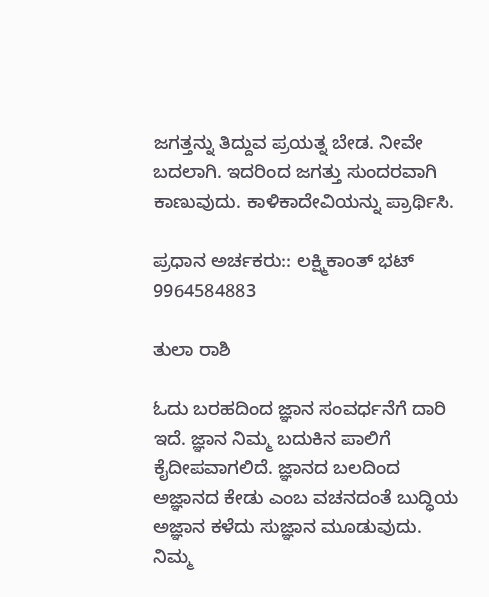ಜಗತ್ತನ್ನು ತಿದ್ದುವ ಪ್ರಯತ್ನ ಬೇಡ. ನೀವೇ ಬದಲಾಗಿ. ಇದರಿಂದ ಜಗತ್ತು ಸುಂದರವಾಗಿ ಕಾಣುವುದು. ಕಾಳಿಕಾದೇವಿಯನ್ನು ಪ್ರಾರ್ಥಿಸಿ.

ಪ್ರಧಾನ ಅರ್ಚಕರು:: ಲಕ್ಷ್ಮಿಕಾಂತ್ ಭಟ್
9964584883

ತುಲಾ ರಾಶಿ

ಓದು ಬರಹದಿಂದ ಜ್ಞಾನ ಸಂವರ್ಧನೆಗೆ ದಾರಿ ಇದೆ. ಜ್ಞಾನ ನಿಮ್ಮ ಬದುಕಿನ ಪಾಲಿಗೆ ಕೈದೀಪವಾಗಲಿದೆ. ಜ್ಞಾನದ ಬಲದಿಂದ ಅಜ್ಞಾನದ ಕೇಡು ಎಂಬ ವಚನದಂತೆ ಬುದ್ಧಿಯ ಅಜ್ಞಾನ ಕಳೆದು ಸುಜ್ಞಾನ ಮೂಡುವುದು. ನಿಮ್ಮ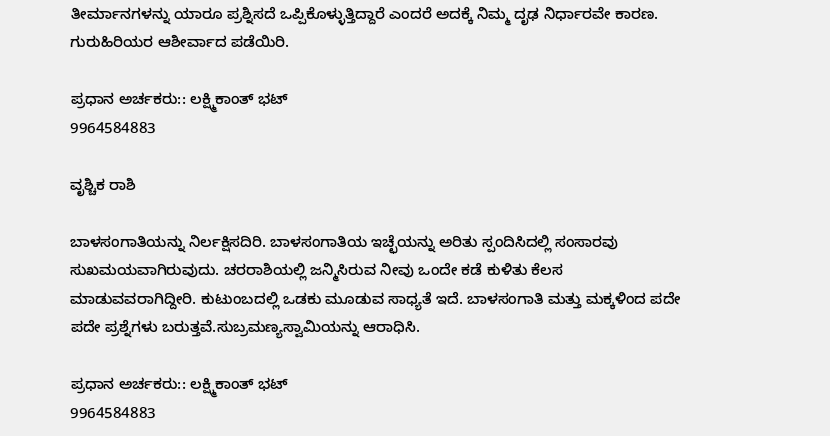ತೀರ್ಮಾನಗಳನ್ನು ಯಾರೂ ಪ್ರಶ್ನಿಸದೆ ಒಪ್ಪಿಕೊಳ್ಳುತ್ತಿದ್ದಾರೆ ಎಂದರೆ ಅದಕ್ಕೆ ನಿಮ್ಮ ದೃಢ ನಿರ್ಧಾರವೇ ಕಾರಣ. ಗುರುಹಿರಿಯರ ಆಶೀರ್ವಾದ ಪಡೆಯಿರಿ.

ಪ್ರಧಾನ ಅರ್ಚಕರು:: ಲಕ್ಷ್ಮಿಕಾಂತ್ ಭಟ್
9964584883

ವೃಶ್ಚಿಕ ರಾಶಿ

ಬಾಳಸಂಗಾತಿಯನ್ನು ನಿರ್ಲಕ್ಷಿಸದಿರಿ. ಬಾಳಸಂಗಾತಿಯ ಇಚ್ಛೆಯನ್ನು ಅರಿತು ಸ್ಪಂದಿಸಿದಲ್ಲಿ ಸಂಸಾರವು ಸುಖಮಯವಾಗಿರುವುದು. ಚರರಾಶಿಯಲ್ಲಿ ಜನ್ಮಿಸಿರುವ ನೀವು ಒಂದೇ ಕಡೆ ಕುಳಿತು ಕೆಲಸ ಮಾಡುವವರಾಗಿದ್ದೀರಿ. ಕುಟುಂಬದಲ್ಲಿ ಒಡಕು ಮೂಡುವ ಸಾಧ್ಯತೆ ಇದೆ. ಬಾಳಸಂಗಾತಿ ಮತ್ತು ಮಕ್ಕಳಿಂದ ಪದೇ ಪದೇ ಪ್ರಶ್ನೆಗಳು ಬರುತ್ತವೆ.ಸುಬ್ರಮಣ್ಯಸ್ವಾಮಿಯನ್ನು ಆರಾಧಿಸಿ.

ಪ್ರಧಾನ ಅರ್ಚಕರು:: ಲಕ್ಷ್ಮಿಕಾಂತ್ ಭಟ್
9964584883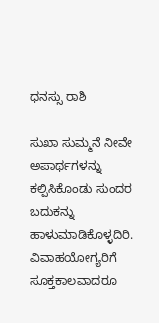ಧನಸ್ಸು ರಾಶಿ

ಸುಖಾ ಸುಮ್ಮನೆ ನೀವೇ ಅಪಾರ್ಥಗಳನ್ನು ಕಲ್ಪಿಸಿಕೊಂಡು ಸುಂದರ ಬದುಕನ್ನು ಹಾಳುಮಾಡಿಕೊಳ್ಳದಿರಿ.
ವಿವಾಹಯೋಗ್ಯರಿಗೆ ಸೂಕ್ತಕಾಲವಾದರೂ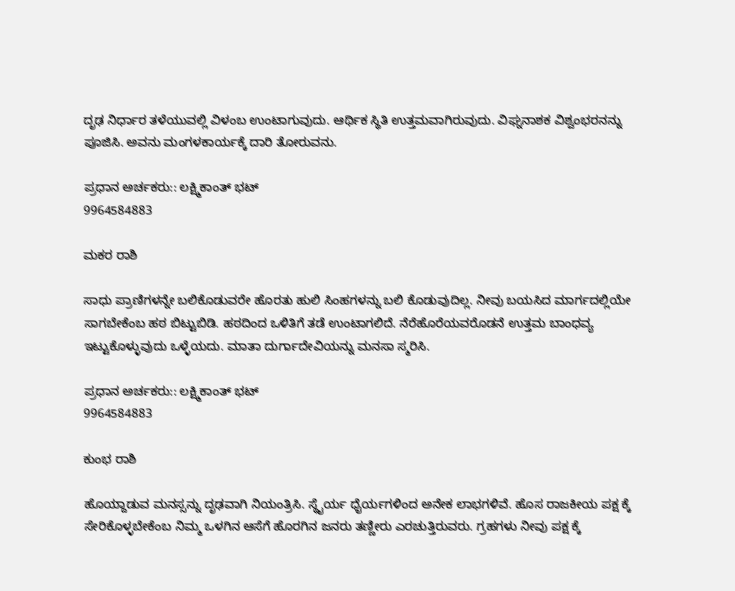ದೃಢ ನಿರ್ಧಾರ ತಳೆಯುವಲ್ಲಿ ವಿಳಂಬ ಉಂಟಾಗುವುದು. ಆರ್ಥಿಕ ಸ್ಥಿತಿ ಉತ್ತಮವಾಗಿರುವುದು. ವಿಘ್ನನಾಶಕ ವಿಶ್ವಂಭರನನ್ನು ಪೂಜಿಸಿ. ಅವನು ಮಂಗಳಕಾರ್ಯಕ್ಕೆ ದಾರಿ ತೋರುವನು.

ಪ್ರಧಾನ ಅರ್ಚಕರು:: ಲಕ್ಷ್ಮಿಕಾಂತ್ ಭಟ್
9964584883

ಮಕರ ರಾಶಿ

ಸಾಧು ಪ್ರಾಣಿಗಳನ್ನೇ ಬಲಿಕೊಡುವರೇ ಹೊರತು ಹುಲಿ ಸಿಂಹಗಳನ್ನು ಬಲಿ ಕೊಡುವುದಿಲ್ಲ. ನೀವು ಬಯಸಿದ ಮಾರ್ಗದಲ್ಲಿಯೇ ಸಾಗಬೇಕೆಂಬ ಹಠ ಬಿಟ್ಟುಬಿಡಿ. ಹಠದಿಂದ ಒಳಿತಿಗೆ ತಡೆ ಉಂಟಾಗಲಿದೆ. ನೆರೆಹೊರೆಯವರೊಡನೆ ಉತ್ತಮ ಬಾಂಧವ್ಯ ಇಟ್ಟುಕೊಳ್ಳುವುದು ಒಳ್ಳೆಯದು. ಮಾತಾ ದುರ್ಗಾದೇವಿಯನ್ನು ಮನಸಾ ಸ್ಮರಿಸಿ.

ಪ್ರಧಾನ ಅರ್ಚಕರು:: ಲಕ್ಷ್ಮಿಕಾಂತ್ ಭಟ್
9964584883

ಕುಂಭ ರಾಶಿ

ಹೊಯ್ದಾಡುವ ಮನಸ್ಸನ್ನು ದೃಢವಾಗಿ ನಿಯಂತ್ರಿಸಿ. ಸ್ಥೈರ್ಯ ಧೈರ್ಯಗಳಿಂದ ಅನೇಕ ಲಾಭಗಳಿವೆ. ಹೊಸ ರಾಜಕೀಯ ಪಕ್ಷ ಕ್ಕೆ ಸೇರಿಕೊಳ್ಳಬೇಕೆಂಬ ನಿಮ್ಮ ಒಳಗಿನ ಆಸೆಗೆ ಹೊರಗಿನ ಜನರು ತಣ್ಣೀರು ಎರಚುತ್ತಿರುವರು. ಗ್ರಹಗಳು ನೀವು ಪಕ್ಷ ಕ್ಕೆ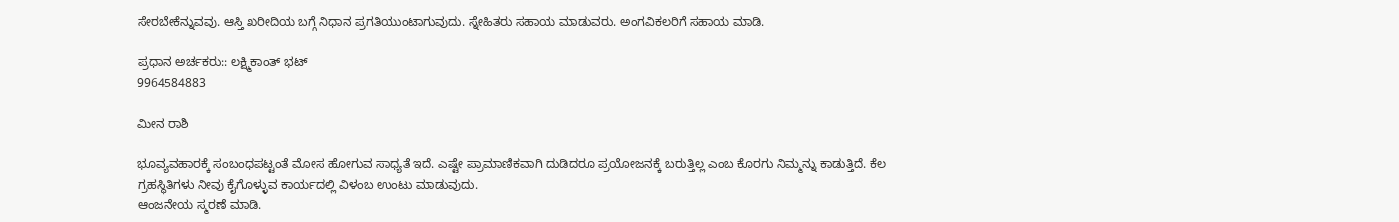ಸೇರಬೇಕೆನ್ನುವವು. ಆಸ್ತಿ ಖರೀದಿಯ ಬಗ್ಗೆ ನಿಧಾನ ಪ್ರಗತಿಯುಂಟಾಗುವುದು. ಸ್ನೇಹಿತರು ಸಹಾಯ ಮಾಡುವರು. ಅಂಗವಿಕಲರಿಗೆ ಸಹಾಯ ಮಾಡಿ.

ಪ್ರಧಾನ ಅರ್ಚಕರು:: ಲಕ್ಷ್ಮಿಕಾಂತ್ ಭಟ್
9964584883

ಮೀನ ರಾಶಿ

ಭೂವ್ಯವಹಾರಕ್ಕೆ ಸಂಬಂಧಪಟ್ಟಂತೆ ಮೋಸ ಹೋಗುವ ಸಾಧ್ಯತೆ ಇದೆ. ಎಷ್ಟೇ ಪ್ರಾಮಾಣಿಕವಾಗಿ ದುಡಿದರೂ ಪ್ರಯೋಜನಕ್ಕೆ ಬರುತ್ತಿಲ್ಲ ಎಂಬ ಕೊರಗು ನಿಮ್ಮನ್ನು ಕಾಡುತ್ತಿದೆ. ಕೆಲ ಗ್ರಹಸ್ಥಿತಿಗಳು ನೀವು ಕೈಗೊಳ್ಳುವ ಕಾರ್ಯದಲ್ಲಿ ವಿಳಂಬ ಉಂಟು ಮಾಡುವುದು.
ಆಂಜನೇಯ ಸ್ಮರಣೆ ಮಾಡಿ.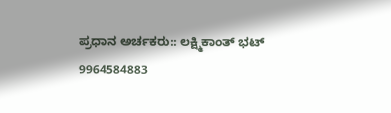ಪ್ರಧಾನ ಅರ್ಚಕರು:: ಲಕ್ಷ್ಮಿಕಾಂತ್ ಭಟ್
9964584883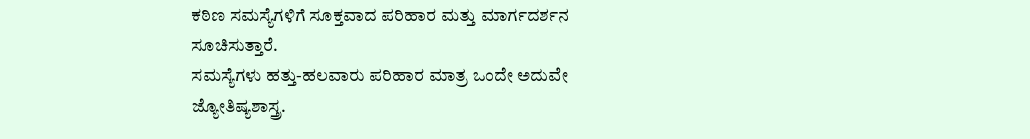ಕಠಿಣ ಸಮಸ್ಯೆಗಳಿಗೆ ಸೂಕ್ತವಾದ ಪರಿಹಾರ ಮತ್ತು ಮಾರ್ಗದರ್ಶನ ಸೂಚಿಸುತ್ತಾರೆ.
ಸಮಸ್ಯೆಗಳು ಹತ್ತು-ಹಲವಾರು ಪರಿಹಾರ ಮಾತ್ರ ಒಂದೇ ಅದುವೇ ಜ್ಯೋತಿಷ್ಯಶಾಸ್ತ್ರ.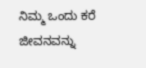ನಿಮ್ಮ ಒಂದು ಕರೆ ಜೀವನವನ್ನು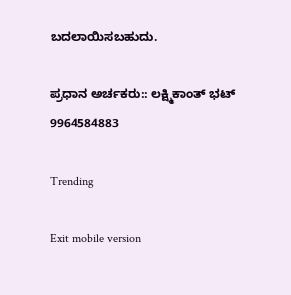ಬದಲಾಯಿಸಬಹುದು.

ಪ್ರಧಾನ ಅರ್ಚಕರು:: ಲಕ್ಷ್ಮಿಕಾಂತ್ ಭಟ್
9964584883

Trending

Exit mobile version